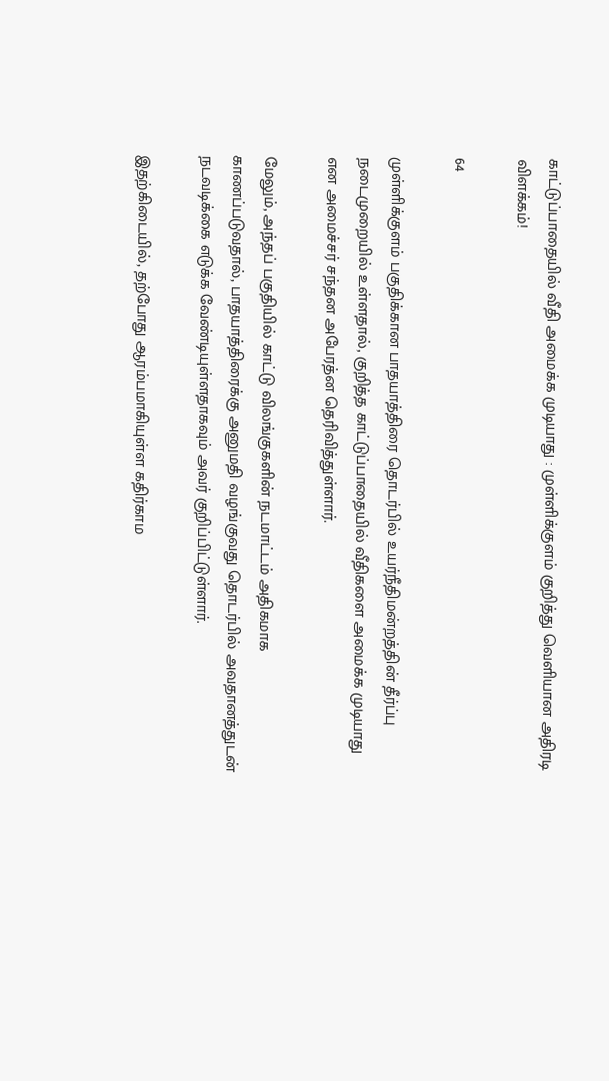காட்டுப்பாதையில் வீதி அமைக்க முடியாது : முள்ளிக்குளம் குறித்து வெளியான அதிரடி விளக்கம்!

64

முள்ளிக்குளம் பகுதிக்கான பாதயாத்திரை தொடர்பில் உயர்நீதிமன்றத்தின் தீர்ப்பு நடைமுறையில் உள்ளதால், குறித்த காட்டுப்பாதையில் வீதிகளை அமைக்க முடியாது என அமைச்சர் சந்தன அபேரத்ன தெரிவித்துள்ளார்.

மேலும், அந்தப் பகுதியில் காட்டு விலங்குகளின் நடமாட்டம் அதிகமாக காணப்படுவதால், பாதயாத்திரைக்கு அனுமதி வழங்குவது தொடர்பில் அவதானத்துடன் நடவடிக்கை எடுக்க வேண்டியுள்ளதாகவும் அவர் குறிப்பிட்டுள்ளார்.

இதற்கிடையில், தற்போது ஆரம்பமாகியுள்ள கதிர்காம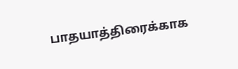பாதயாத்திரைக்காக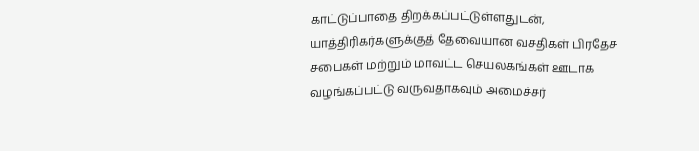காட்டுப்பாதை திறக்கப்பட்டுள்ளதுடன், யாத்திரிகர்களுக்குத் தேவையான வசதிகள் பிரதேச சபைகள் மற்றும் மாவட்ட செயலகங்கள் ஊடாக வழங்கப்பட்டு வருவதாகவும் அமைச்சர்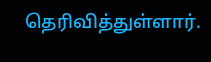தெரிவித்துள்ளார்.